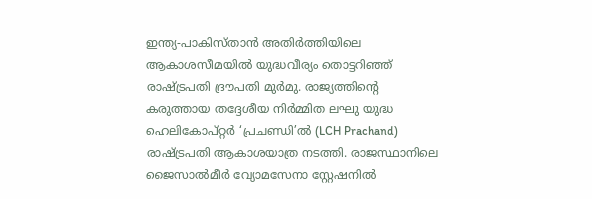ഇന്ത്യ-പാകിസ്താൻ അതിർത്തിയിലെ ആകാശസീമയിൽ യുദ്ധവീര്യം തൊട്ടറിഞ്ഞ് രാഷ്ട്രപതി ദ്രൗപതി മുർമു. രാജ്യത്തിന്റെ കരുത്തായ തദ്ദേശീയ നിർമ്മിത ലഘു യുദ്ധ ഹെലികോപ്റ്റർ ‘പ്രചണ്ഡി’ൽ (LCH Prachand) രാഷ്ട്രപതി ആകാശയാത്ര നടത്തി. രാജസ്ഥാനിലെ ജൈസാൽമീർ വ്യോമസേനാ സ്റ്റേഷനിൽ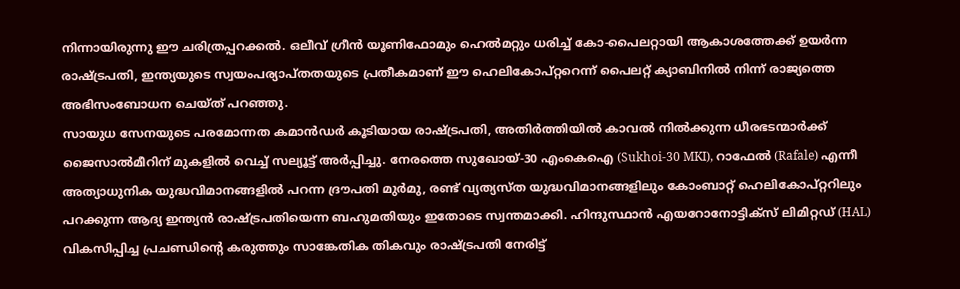നിന്നായിരുന്നു ഈ ചരിത്രപ്പറക്കൽ. ഒലീവ് ഗ്രീൻ യൂണിഫോമും ഹെൽമറ്റും ധരിച്ച് കോ-പൈലറ്റായി ആകാശത്തേക്ക് ഉയർന്ന രാഷ്ട്രപതി, ഇന്ത്യയുടെ സ്വയംപര്യാപ്തതയുടെ പ്രതീകമാണ് ഈ ഹെലികോപ്റ്ററെന്ന് പൈലറ്റ് ക്യാബിനിൽ നിന്ന് രാജ്യത്തെ അഭിസംബോധന ചെയ്ത് പറഞ്ഞു.
സായുധ സേനയുടെ പരമോന്നത കമാൻഡർ കൂടിയായ രാഷ്ട്രപതി, അതിർത്തിയിൽ കാവൽ നിൽക്കുന്ന ധീരഭടന്മാർക്ക് ജൈസാൽമീറിന് മുകളിൽ വെച്ച് സല്യൂട്ട് അർപ്പിച്ചു. നേരത്തെ സുഖോയ്-30 എംകെഐ (Sukhoi-30 MKI), റാഫേൽ (Rafale) എന്നീ അത്യാധുനിക യുദ്ധവിമാനങ്ങളിൽ പറന്ന ദ്രൗപതി മുർമു, രണ്ട് വ്യത്യസ്ത യുദ്ധവിമാനങ്ങളിലും കോംബാറ്റ് ഹെലികോപ്റ്ററിലും പറക്കുന്ന ആദ്യ ഇന്ത്യൻ രാഷ്ട്രപതിയെന്ന ബഹുമതിയും ഇതോടെ സ്വന്തമാക്കി. ഹിന്ദുസ്ഥാൻ എയറോനോട്ടിക്സ് ലിമിറ്റഡ് (HAL) വികസിപ്പിച്ച പ്രചണ്ഡിന്റെ കരുത്തും സാങ്കേതിക തികവും രാഷ്ട്രപതി നേരിട്ട്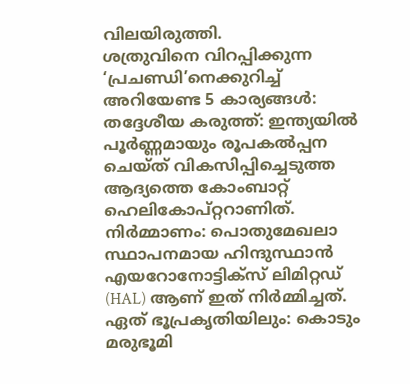വിലയിരുത്തി.
ശത്രുവിനെ വിറപ്പിക്കുന്ന ‘പ്രചണ്ഡി’നെക്കുറിച്ച് അറിയേണ്ട 5 കാര്യങ്ങൾ:
തദ്ദേശീയ കരുത്ത്: ഇന്ത്യയിൽ പൂർണ്ണമായും രൂപകൽപ്പന ചെയ്ത് വികസിപ്പിച്ചെടുത്ത ആദ്യത്തെ കോംബാറ്റ് ഹെലികോപ്റ്ററാണിത്.
നിർമ്മാണം: പൊതുമേഖലാ സ്ഥാപനമായ ഹിന്ദുസ്ഥാൻ എയറോനോട്ടിക്സ് ലിമിറ്റഡ് (HAL) ആണ് ഇത് നിർമ്മിച്ചത്.
ഏത് ഭൂപ്രകൃതിയിലും: കൊടും മരുഭൂമി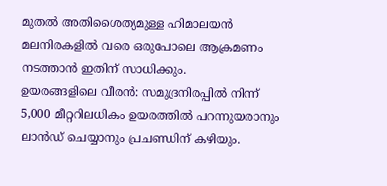മുതൽ അതിശൈത്യമുള്ള ഹിമാലയൻ മലനിരകളിൽ വരെ ഒരുപോലെ ആക്രമണം നടത്താൻ ഇതിന് സാധിക്കും.
ഉയരങ്ങളിലെ വീരൻ: സമുദ്രനിരപ്പിൽ നിന്ന് 5,000 മീറ്ററിലധികം ഉയരത്തിൽ പറന്നുയരാനും ലാൻഡ് ചെയ്യാനും പ്രചണ്ഡിന് കഴിയും.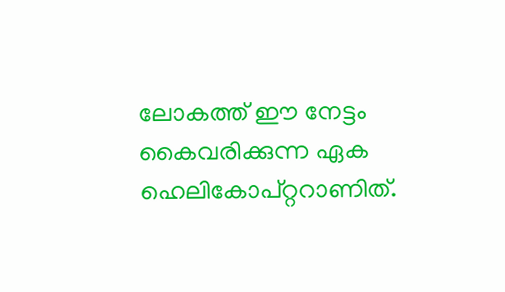ലോകത്ത് ഈ നേട്ടം കൈവരിക്കുന്ന ഏക ഹെലികോപ്റ്ററാണിത്.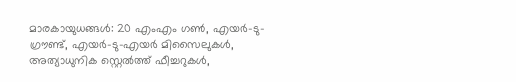മാരകായുധങ്ങൾ: 20 എംഎം ഗൺ, എയർ-ടു-ഗ്രൗണ്ട്, എയർ-ടു-എയർ മിസൈലുകൾ, അത്യാധുനിക സ്റ്റെൽത്ത് ഫീച്ചറുകൾ,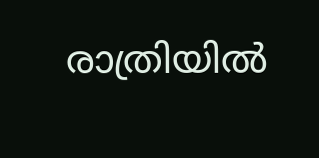രാത്രിയിൽ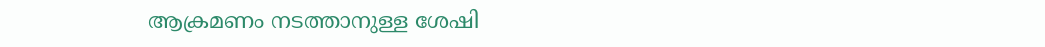ആക്രമണം നടത്താനുള്ള ശേഷി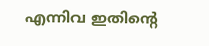എന്നിവ ഇതിന്റെ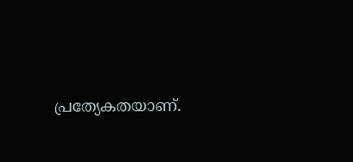പ്രത്യേകതയാണ്.